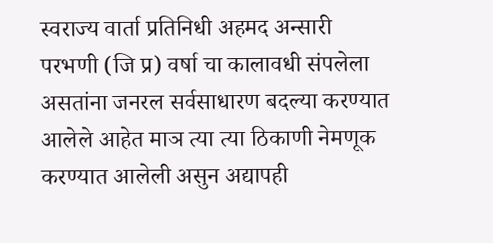स्वराज्य वार्ता प्रतिनिधी अहमद अन्सारी
परभणी (जि प्र) वर्षा चा कालावधी संपलेला असतांना जनरल सर्वसाधारण बदल्या करण्यात आलेले आहेत माञ त्या त्या ठिकाणी नेमणूक करण्यात आलेली असुन अद्यापही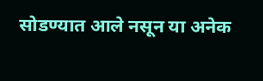सोडण्यात आले नसून या अनेक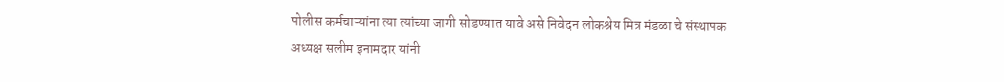पोलीस कर्मचाऱ्यांना त्या त्यांच्या जागी सोडण्यात यावे असे निवेदन लोकश्रेय मित्र मंडळा चे संस्थापक अध्यक्ष सलीम इनामदार यांनी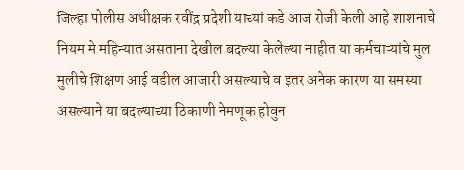जिल्हा पोलीस अधीक्षक रवींद्र प्रदेशी याच्यां कडे आज रोजी केली आहे शाशनाचे नियम मे महिन्यात असताना देखील बदल्या केलेल्या नाहीत या कर्मचाऱ्यांचे मुल मुलीचे शिक्षण आई वडील आजारी असल्याचे व इतर अनेक कारण या समस्या असल्याने या बदल्याच्या ठिकाणी नेमणूक होवुन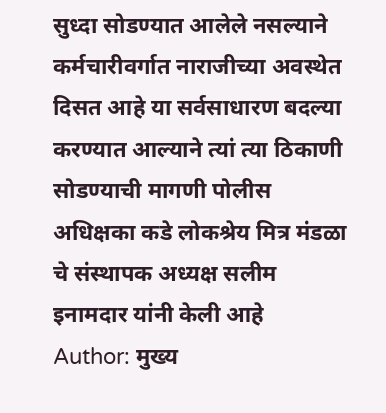सुध्दा सोडण्यात आलेले नसल्याने कर्मचारीवर्गात नाराजीच्या अवस्थेत दिसत आहे या सर्वसाधारण बदल्या करण्यात आल्याने त्यां त्या ठिकाणी सोडण्याची मागणी पोलीस अधिक्षका कडे लोकश्रेय मित्र मंडळा चे संस्थापक अध्यक्ष सलीम इनामदार यांनी केली आहे
Author: मुख्य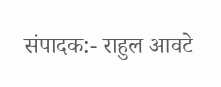संपादक:- राहुल आवटे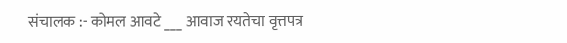संचालक :- कोमल आवटे ___ आवाज रयतेचा वृत्तपत्र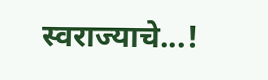स्वराज्याचे...!